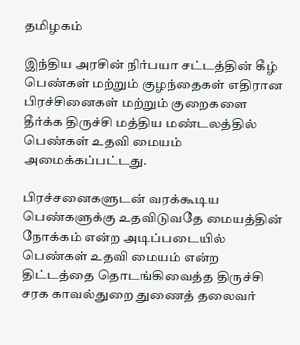தமிழகம்

இந்திய அரசின் நிர்பயா சட்டத்தின் கீழ் பெண்கள் மற்றும் குழந்தைகள் எதிரான பிரச்சினைகள் மற்றும் குறைகளை தீர்க்க திருச்சி மத்திய மண்டலத்தில் பெண்கள் உதவி மையம் அமைக்கப்பட்டது.

பிரச்சனைகளுடன் வரக்கூடிய பெண்களுக்கு உதவிடுவதே மையத்தின் நோக்கம் என்ற அடிப்படையில் பெண்கள் உதவி மையம் என்ற திட்டத்தை தொடங்கிவைத்த திருச்சி சரக காவல்துறை துணைத் தலைவர்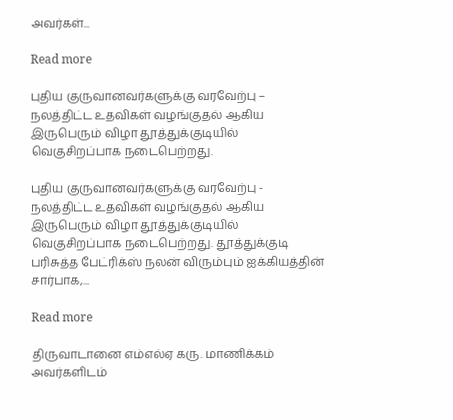அவர்கள்...

Read more

புதிய குருவானவர்களுக்கு வரவேற்பு – நலத்திட்ட உதவிகள் வழங்குதல் ஆகிய இருபெரும் விழா தூத்துக்குடியில் வெகுசிறப்பாக நடைபெற்றது.

புதிய குருவானவர்களுக்கு வரவேற்பு - நலத்திட்ட உதவிகள் வழங்குதல் ஆகிய இருபெரும் விழா தூத்துக்குடியில் வெகுசிறப்பாக நடைபெற்றது. தூத்துக்குடி பரிசுத்த பேட்ரிக்ஸ் நலன் விரும்பும் ஐக்கியத்தின் சார்பாக,...

Read more

திருவாடானை எம்எல்ஏ கரு. மாணிக்கம் அவர்களிடம்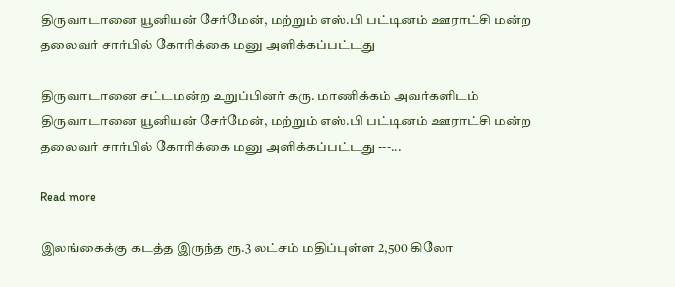திருவாடானை யூனியன் சேர்மேன், மற்றும் எஸ்.பி பட்டினம் ஊராட்சி மன்ற தலைவர் சார்பில் கோரிக்கை மனு அளிக்கப்பட்டது

திருவாடானை சட்டமன்ற உறுப்பினர் கரு. மாணிக்கம் அவர்களிடம் திருவாடானை யூனியன் சேர்மேன், மற்றும் எஸ்.பி பட்டினம் ஊராட்சி மன்ற தலைவர் சார்பில் கோரிக்கை மனு அளிக்கப்பட்டது ---...

Read more

இலங்கைக்கு கடத்த இருந்த ரூ.3 லட்சம் மதிப்புள்ள 2,500 கிலோ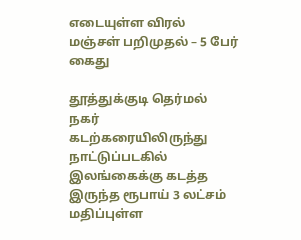எடையுள்ள விரல் மஞ்சள் பறிமுதல் – 5 பேர் கைது

தூத்துக்குடி தெர்மல் நகர் கடற்கரையிலிருந்து நாட்டுப்படகில் இலங்கைக்கு கடத்த இருந்த ரூபாய் 3 லட்சம் மதிப்புள்ள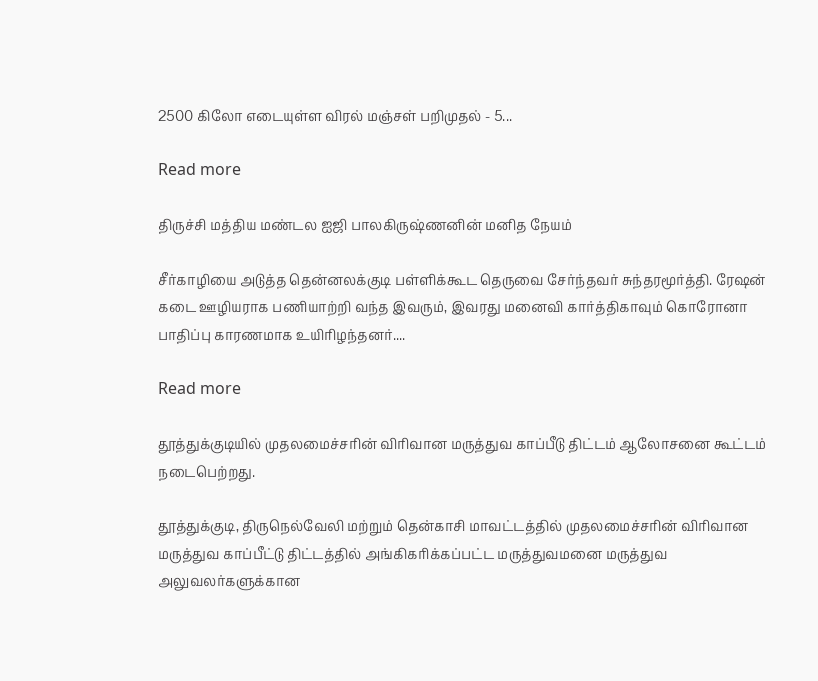2500 கிலோ எடையுள்ள விரல் மஞ்சள் பறிமுதல் - 5...

Read more

திருச்சி மத்திய மண்டல ஐஜி பாலகிருஷ்ணனின் மனித நேயம்

சீர்காழியை அடுத்த தென்னலக்குடி பள்ளிக்கூட தெருவை சேர்ந்தவர் சுந்தரமூர்த்தி. ரேஷன் கடை ஊழியராக பணியாற்றி வந்த இவரும், இவரது மனைவி கார்த்திகாவும் கொரோனா பாதிப்பு காரணமாக உயிரிழந்தனர்....

Read more

தூத்துக்குடியில் முதலமைச்சரின் விரிவான மருத்துவ காப்பீடு திட்டம் ஆலோசனை கூட்டம் நடைபெற்றது.

தூத்துக்குடி, திருநெல்வேலி மற்றும் தென்காசி மாவட்டத்தில் முதலமைச்சரின் விரிவான மருத்துவ காப்பீட்டு திட்டத்தில் அங்கிகரிக்கப்பட்ட மருத்துவமனை மருத்துவ அலுவலர்களுக்கான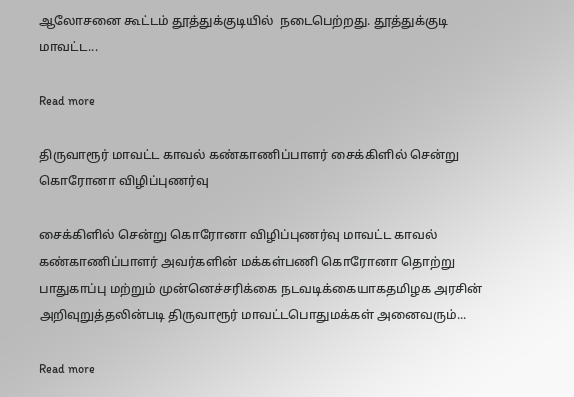ஆலோசனை கூட்டம் தூத்துக்குடியில்  நடைபெற்றது. தூத்துக்குடி மாவட்ட...

Read more

திருவாரூர் மாவட்ட காவல் கண்காணிப்பாளர் சைக்கிளில் சென்று கொரோனா விழிப்புணர்வு

சைக்கிளில் சென்று கொரோனா விழிப்புணர்வு மாவட்ட காவல் கண்காணிப்பாளர் அவர்களின் மக்கள்பணி கொரோனா தொற்று பாதுகாப்பு மற்றும் முன்னெச்சரிக்கை நடவடிக்கையாகதமிழக அரசின் அறிவுறுத்தலின்படி திருவாரூர் மாவட்டபொதுமக்கள் அனைவரும்...

Read more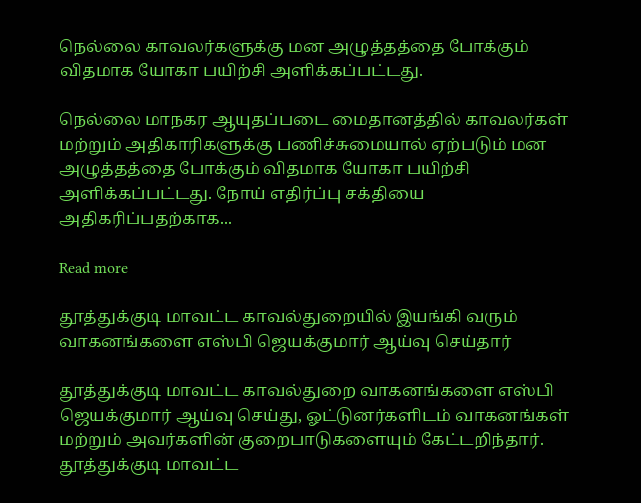நெல்லை காவலர்களுக்கு மன அழுத்தத்தை போக்கும் விதமாக யோகா பயிற்சி அளிக்கப்பட்டது.

நெல்லை மாநகர ஆயுதப்படை மைதானத்தில் காவலர்கள் மற்றும் அதிகாரிகளுக்கு பணிச்சுமையால் ஏற்படும் மன அழுத்தத்தை போக்கும் விதமாக யோகா பயிற்சி அளிக்கப்பட்டது. நோய் எதிர்ப்பு சக்தியை அதிகரிப்பதற்காக...

Read more

தூத்துக்குடி மாவட்ட காவல்துறையில் இயங்கி வரும் வாகனங்களை எஸ்பி ஜெயக்குமார் ஆய்வு செய்தார்

தூத்துக்குடி மாவட்ட காவல்துறை வாகனங்களை எஸ்பி ஜெயக்குமார் ஆய்வு செய்து, ஓட்டுனர்களிடம் வாகனங்கள் மற்றும் அவர்களின் குறைபாடுகளையும் கேட்டறிந்தார். தூத்துக்குடி மாவட்ட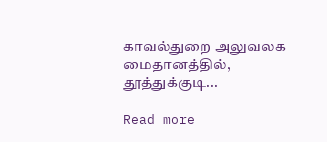காவல்துறை அலுவலக மைதானத்தில், தூத்துக்குடி...

Read more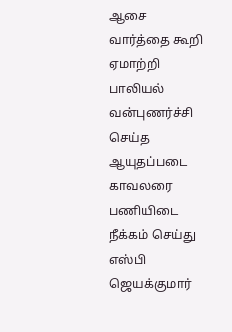ஆசை வார்த்தை கூறி ஏமாற்றி பாலியல் வன்புணர்ச்சி செய்த ஆயுதப்படை காவலரை பணியிடை நீக்கம் செய்து எஸ்பி ஜெயக்குமார்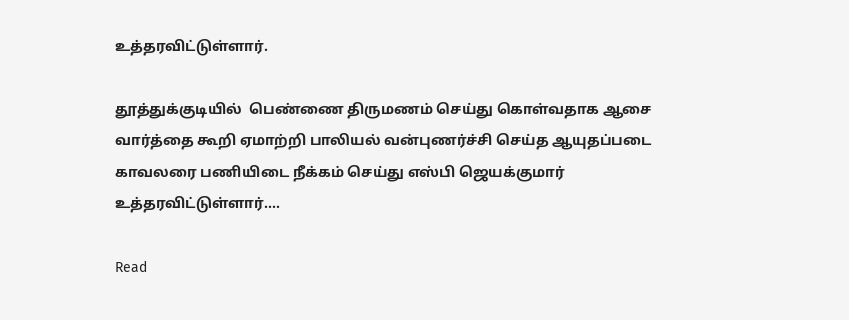உத்தரவிட்டுள்ளார்.

தூத்துக்குடியில்  பெண்ணை திருமணம் செய்து கொள்வதாக ஆசை வார்த்தை கூறி ஏமாற்றி பாலியல் வன்புணர்ச்சி செய்த ஆயுதப்படை காவலரை பணியிடை நீக்கம் செய்து எஸ்பி ஜெயக்குமார் உத்தரவிட்டுள்ளார்....

Read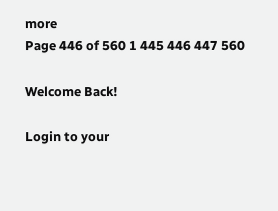more
Page 446 of 560 1 445 446 447 560

Welcome Back!

Login to your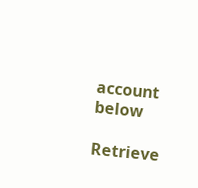account below

Retrieve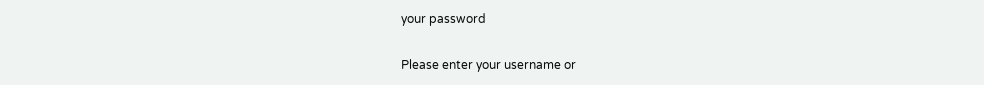your password

Please enter your username or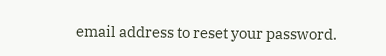email address to reset your password.